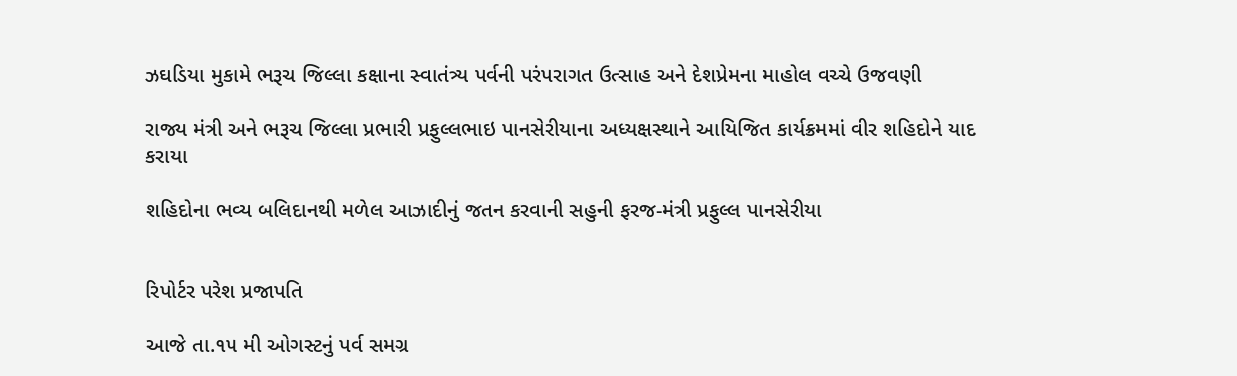ઝઘડિયા મુકામે ભરૂચ જિલ્લા કક્ષાના સ્વાતંત્ર્ય પર્વની પરંપરાગત ઉત્સાહ અને દેશપ્રેમના માહોલ વચ્ચે ઉજવણી

રાજ્ય મંત્રી અને ભરૂચ જિલ્લા પ્રભારી પ્રફુલ્લભાઇ પાનસેરીયાના અધ્યક્ષસ્થાને આયિજિત કાર્યક્રમમાં વીર શહિદોને યાદ કરાયા

શહિદોના ભવ્ય બલિદાનથી મળેલ આઝાદીનું જતન કરવાની સહુની ફરજ-મંત્રી પ્રફુલ્લ પાનસેરીયા


રિપોર્ટર પરેશ પ્રજાપતિ

આજે તા.૧૫ મી ઓગસ્ટનું પર્વ સમગ્ર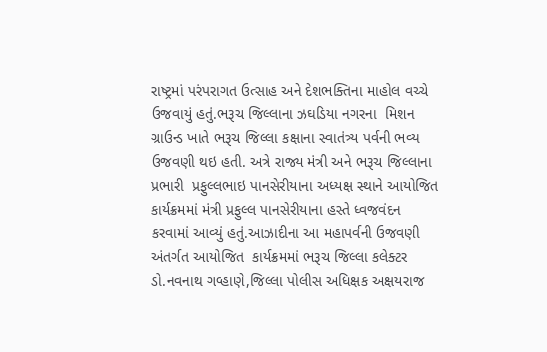રાષ્ટ્રમાં પરંપરાગત ઉત્સાહ અને દેશભક્તિના માહોલ વચ્ચે ઉજવાયું હતું.ભરૂચ જિલ્લાના ઝઘડિયા નગરના  મિશન ગ્રાઉન્ડ ખાતે ભરૂચ જિલ્લા કક્ષાના સ્વાતંત્ર્ય પર્વની ભવ્ય ઉજવણી થઇ હતી. અત્રે રાજ્ય મંત્રી અને ભરૂચ જિલ્લાના પ્રભારી  પ્રફુલ્લભાઇ પાનસેરીયાના અધ્યક્ષ સ્થાને આયોજિત કાર્યક્રમમાં મંત્રી પ્રફુલ્લ પાનસેરીયાના હસ્તે ધ્વજવંદન કરવામાં આવ્યું હતું.આઝાદીના આ મહાપર્વની ઉજવણી અંતર્ગત આયોજિત  કાર્યક્રમમાં ભરૂચ જિલ્લા કલેક્ટર ડો.નવનાથ ગવ્હાણે,જિલ્લા પોલીસ અધિક્ષક અક્ષયરાજ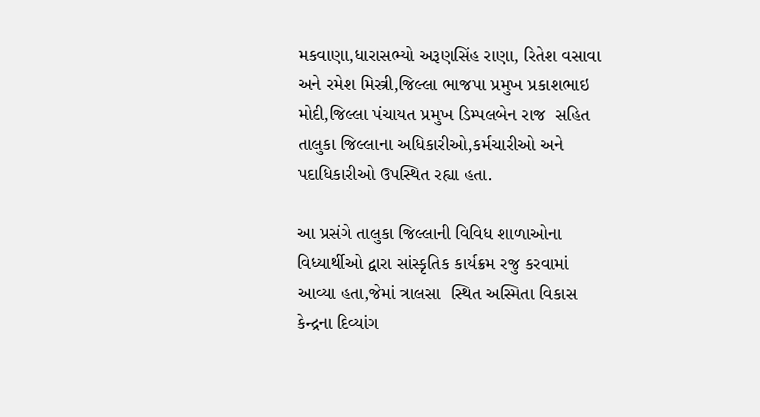મકવાણા,ધારાસભ્યો અરૂણસિંહ રાણા, રિતેશ વસાવા અને રમેશ મિસ્ત્રી,જિલ્લા ભાજપા પ્રમુખ પ્રકાશભાઇ મોદી,જિલ્લા પંચાયત પ્રમુખ ડિમ્પલબેન રાજ  સહિત તાલુકા જિલ્લાના અધિકારીઓ,કર્મચારીઓ અને પદાધિકારીઓ ઉપસ્થિત રહ્યા હતા.

આ પ્રસંગે તાલુકા જિલ્લાની વિવિધ શાળાઓના વિધ્યાર્થીઓ દ્વારા સાંસ્કૃતિક કાર્યક્રમ રજુ કરવામાં આવ્યા હતા,જેમાં ત્રાલસા  સ્થિત અસ્મિતા વિકાસ કેન્દ્રના દિવ્યાંગ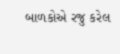બાળકોએ રજુ કરેલ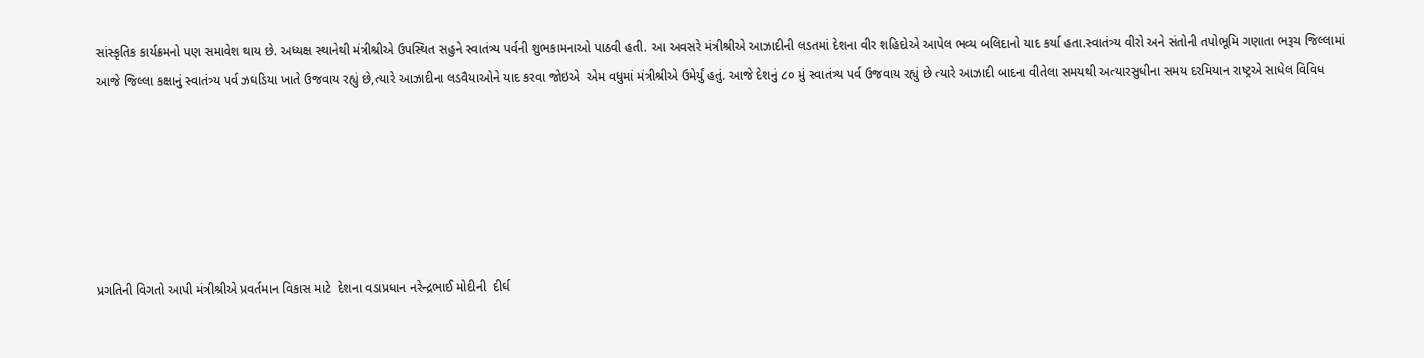સાંસ્કૃતિક કાર્યક્રમનો પણ સમાવેશ થાય છે. અધ્યક્ષ સ્થાનેથી મંત્રીશ્રીએ ઉપસ્થિત સહુને સ્વાતંત્ર્ય પર્વની શુભકામનાઓ પાઠવી હતી. આ અવસરે મંત્રીશ્રીએ આઝાદીની લડતમાં દેશના વીર શહિદોએ આપેલ ભવ્ય બલિદાનો યાદ કર્યા હતા.સ્વાતંત્ર્ય વીરો અને સંતોની તપોભૂમિ ગણાતા ભરૂચ જિલ્લામાં આજે જિલ્લા કક્ષાનું સ્વાતંત્ર્ય પર્વ ઝઘડિયા ખાતે ઉજવાય રહ્યું છે,ત્યારે આઝાદીના લડવૈયાઓને યાદ કરવા જોઇએ  એમ વધુમાં મંત્રીશ્રીએ ઉમેર્યું હતું. આજે દેશનું ૮૦ મું સ્વાતંત્ર્ય પર્વ ઉજવાય રહ્યું છે ત્યારે આઝાદી બાદના વીતેલા સમયથી અત્યારસુધીના સમય દરમિયાન રાષ્ટ્રએ સાધેલ વિવિધ






પ્રગતિની વિગતો આપી મંત્રીશ્રીએ પ્રવર્તમાન વિકાસ માટે  દેશના વડાપ્રધાન નરેન્દ્રભાઈ મોદીની  દીર્ઘ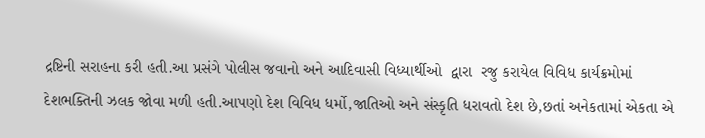દ્રષ્ટિની સરાહના કરી હતી.આ પ્રસંગે પોલીસ જવાનો અને આદિવાસી વિધ્યાર્થીઓ  દ્વારા  રજુ કરાયેલ વિવિધ કાર્યક્રમોમાં દેશભક્તિની ઝલક જોવા મળી હતી.આપણો દેશ વિવિધ ધર્મો,જાતિઓ અને સંસ્કૃતિ ધરાવતો દેશ છે,છતાં અનેકતામાં એકતા એ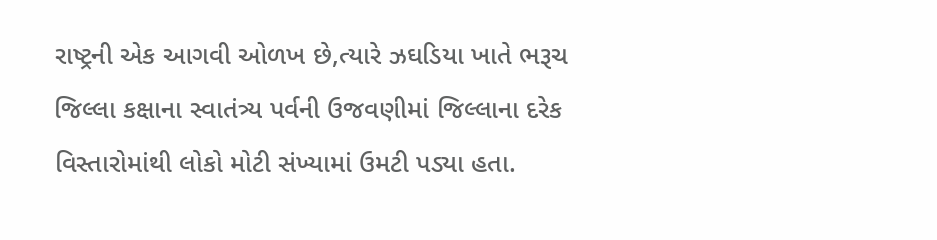રાષ્ટ્રની એક આગવી ઓળખ છે,ત્યારે ઝઘડિયા ખાતે ભરૂચ જિલ્લા કક્ષાના સ્વાતંત્ર્ય પર્વની ઉજવણીમાં જિલ્લાના દરેક વિસ્તારોમાંથી લોકો મોટી સંખ્યામાં ઉમટી પડ્યા હતા.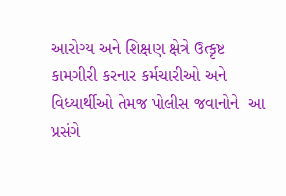આરોગ્ય અને શિક્ષણ ક્ષેત્રે ઉત્કૃષ્ટ કામગીરી કરનાર કર્મચારીઓ અને વિધ્યાર્થીઓ તેમજ પોલીસ જવાનોને  આ પ્રસંગે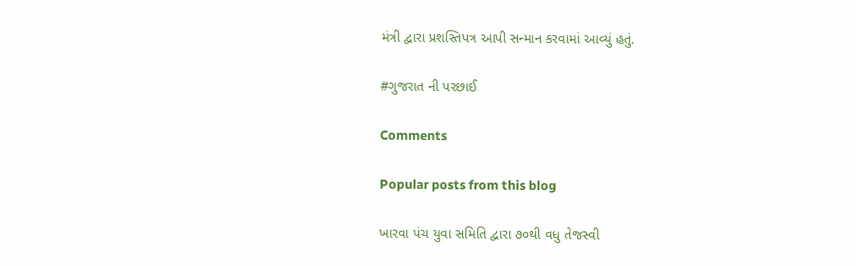મંત્રી દ્વારા પ્રશસ્તિપત્ર આપી સન્માન કરવામાં આવ્યું હતું.

#ગુજરાત ની પરછાઈ

Comments

Popular posts from this blog

ખારવા પંચ યુવા સમિતિ દ્વારા ૭૦થી વધુ તેજસ્વી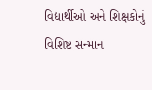વિદ્યાર્થીઓ અને શિક્ષકોનું વિશિષ્ટ સન્માન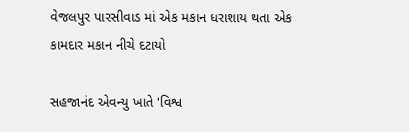વેજલપુર પારસીવાડ માં એક મકાન ધરાશાય થતા એક કામદાર મકાન નીચે દટાયો

સહજાનંદ એવન્યુ ખાતે 'વિશ્વ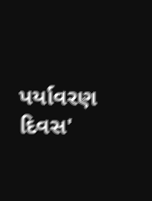પર્યાવરણ દિવસ'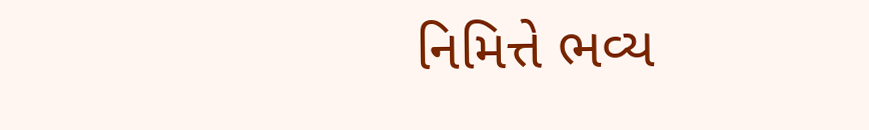નિમિત્તે ભવ્ય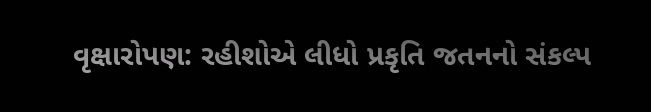વૃક્ષારોપણ: રહીશોએ લીધો પ્રકૃતિ જતનનો સંકલ્પ